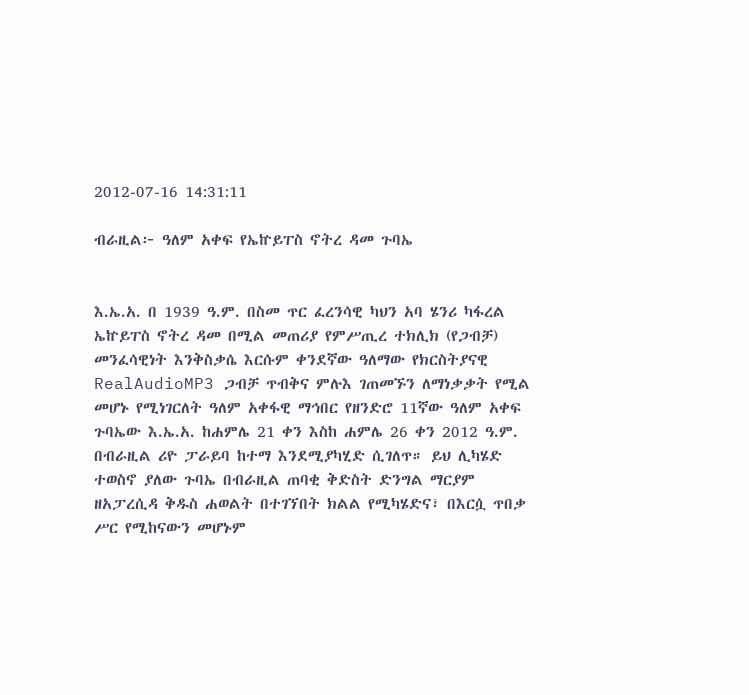2012-07-16 14:31:11

ብራዚል፦ ዓለም አቀፍ የኤኵይፐስ ኖትረ ዳመ ጉባኤ


እ.ኤ.አ. በ 1939 ዓ.ም. በስመ ጥር ፈረንሳዊ ካህን አባ ሄንሪ ካፋረል ኤኵይፐስ ኖትረ ዳመ በሚል መጠሪያ የምሥጢረ ተክሊክ (የጋብቻ) መንፈሳዊነት እንቅስቃሴ እርሱም ቀንደኛው ዓለማው የክርስትያናዊ RealAudioMP3 ጋብቻ ጥብቅና ምሉእ ገጠመኙን ለማነቃቃት የሚል መሆኑ የሚነገርለት ዓለም አቀፋዊ ማኅበር የዘንድሮ 11ኛው ዓለም አቀፍ ጉባኤው እ.ኤ.አ. ከሐምሌ 21 ቀን እስከ ሐምሌ 26 ቀን 2012 ዓ.ም. በብራዚል ሪዮ ፓራይባ ከተማ እንደሚያካሂድ ሲገለጥ። ይህ ሊካሄድ ተወስኖ ያለው ጉባኤ በብራዚል ጠባቂ ቅድስት ድንግል ማርያም ዘአፓረሲዳ ቅዱስ ሐወልት በተገኘበት ክልል የሚካሄድና፣ በእርሷ ጥበቃ ሥር የሚከናውን መሆኑም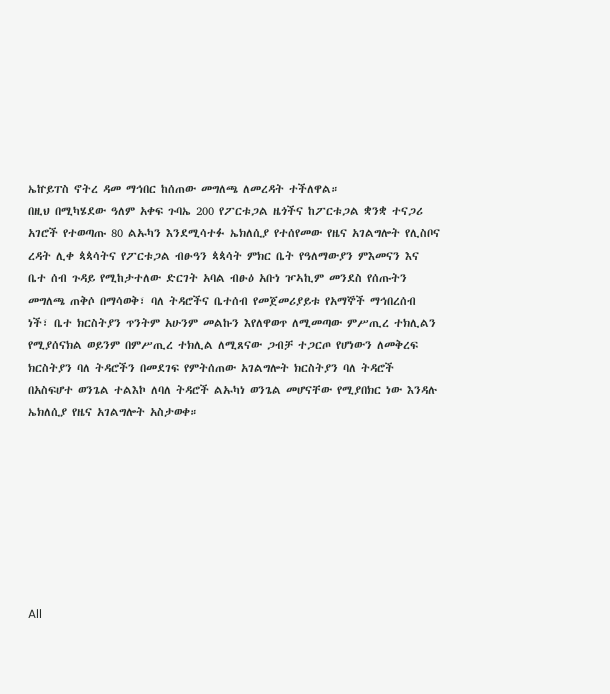ኤኵይፐስ ኖትረ ዳመ ማኅበር ከሰጠው መግለጫ ለመረዳት ተችለዋል።
በዚህ በሚካሄደው ዓለም አቀፍ ጉባኤ 200 የፖርቱጋል ዜጎችና ከፖርቱጋል ቋንቋ ተናጋሪ አገሮች የተወጣጡ 80 ልኡካን እንደሚሳተፉ ኤክለሲያ የተሰየመው የዜና አገልግሎት የሊስቦና ረዳት ሊቀ ጳጳሳትና የፖርቱጋል ብፁዓን ጳጳሳት ምክር ቤት የዓለማውያን ምእመናን እና ቤተ ሰብ ጉዳይ የሚከታተለው ድርገት አባል ብፁዕ አቡነ ዦኣኪም መንደስ የሰጡትን መግለጫ ጠቅሶ በማሳወቅ፣ ባለ ትዳሮችና ቤተሰብ የመጀመሪያይቱ የአማኞች ማኅበረሰብ ነች፣ ቤተ ክርስትያን ጥንትም አሁንም መልኩን እየለዋወጥ ለሚመጣው ምሥጢረ ተክሊልን የሚያሰናክል ወይንም በምሥጢረ ተክሊል ለሚጸናው ጋብቻ ተጋርጦ የሆነውን ለመቅረፍ ክርስትያን ባለ ትዳሮችን በመደገፍ የምትሰጠው አገልግሎት ክርስትያን ባለ ትዳሮች በአስፍሆተ ወንጌል ተልእኮ ለባለ ትዳሮች ልኡካነ ወንጌል መሆናቸው የሚያበክር ነው እንዳሉ ኤክለሲያ የዜና አገልግሎት አስታወቀ።








All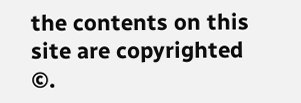the contents on this site are copyrighted ©.